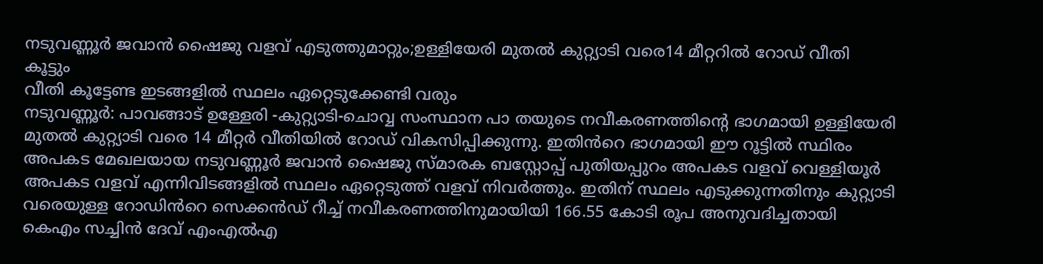നടുവണ്ണൂർ ജവാൻ ഷൈജു വളവ് എടുത്തുമാറ്റും;ഉള്ളിയേരി മുതൽ കുറ്റ്യാടി വരെ14 മീറ്ററിൽ റോഡ് വീതി കൂട്ടും
വീതി കൂട്ടേണ്ട ഇടങ്ങളിൽ സ്ഥലം ഏറ്റെടുക്കേണ്ടി വരും
നടുവണ്ണൂർ: പാവങ്ങാട് ഉള്ളേരി -കുറ്റ്യാടി-ചൊവ്വ സംസ്ഥാന പാ തയുടെ നവീകരണത്തിന്റെ ഭാഗമായി ഉള്ളിയേരി മുതൽ കുറ്റ്യാടി വരെ 14 മീറ്റർ വീതിയിൽ റോഡ് വികസിപ്പിക്കുന്നു. ഇതിൻറെ ഭാഗമായി ഈ റൂട്ടിൽ സ്ഥിരം അപകട മേഖലയായ നടുവണ്ണൂർ ജവാൻ ഷൈജു സ്മാരക ബസ്റ്റോപ്പ് പുതിയപ്പുറം അപകട വളവ് വെള്ളിയൂർ അപകട വളവ് എന്നിവിടങ്ങളിൽ സ്ഥലം ഏറ്റെടുത്ത് വളവ് നിവർത്തും. ഇതിന് സ്ഥലം എടുക്കുന്നതിനും കുറ്റ്യാടി വരെയുള്ള റോഡിൻറെ സെക്കൻഡ് റീച്ച് നവീകരണത്തിനുമായിയി 166.55 കോടി രൂപ അനുവദിച്ചതായി കെഎം സച്ചിൻ ദേവ് എംഎൽഎ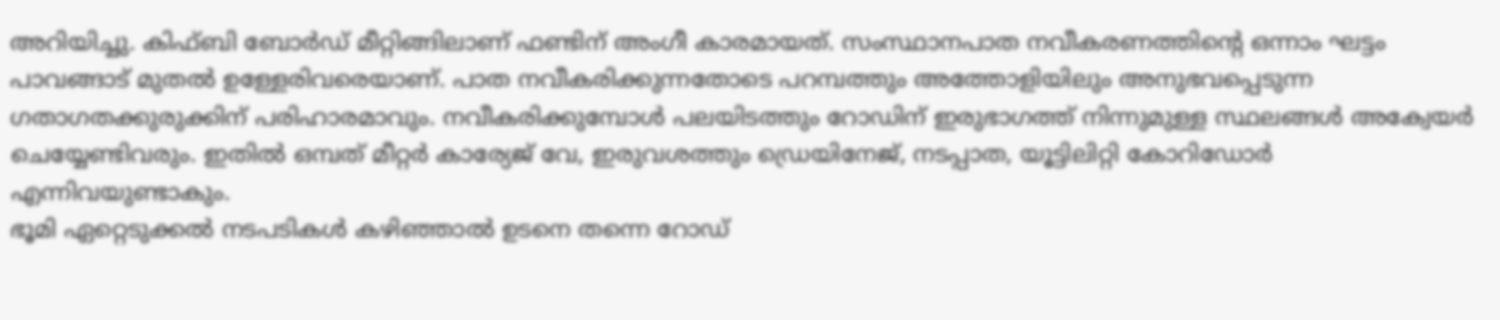അറിയിച്ചു. കിഫ്ബി ബോർഡ് മീറ്റിങ്ങിലാണ് ഫണ്ടിന് അംഗീ കാരമായത്. സംസ്ഥാനപാത നവീകരണത്തിന്റെ ഒന്നാം ഘട്ടം പാവങ്ങാട് മുതൽ ഉള്ളേരിവരെയാണ്. പാത നവീകരിക്കുന്നതോടെ പറമ്പത്തും അത്തോളിയിലും അനുഭവപ്പെടുന്ന ഗതാഗതക്കുരുക്കിന് പരിഹാരമാവും. നവീകരിക്കുമ്പോൾ പലയിടത്തും റോഡിന് ഇരുഭാഗത്ത് നിന്നുമുള്ള സ്ഥലങ്ങൾ അക്വേയർ ചെയ്യേണ്ടിവരും. ഇതിൽ ഒമ്പത് മീറ്റർ കാര്യേജ് വേ, ഇരുവശത്തും ഡ്രെയിനേജ്, നടപ്പാത, യൂട്ടിലിറ്റി കോറിഡോർ എന്നിവയുണ്ടാകും.
ഭൂമി ഏറ്റെടുക്കൽ നടപടികൾ കഴിഞ്ഞാൽ ഉടനെ തന്നെ റോഡ്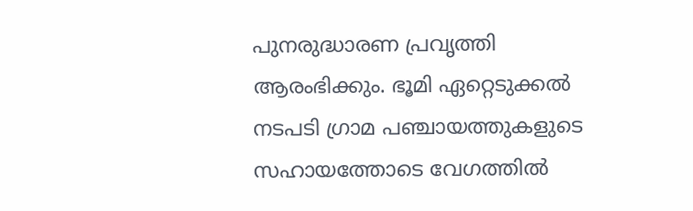പുനരുദ്ധാരണ പ്രവൃത്തി ആരംഭിക്കും. ഭൂമി ഏറ്റെടുക്കൽ നടപടി ഗ്രാമ പഞ്ചായത്തുകളുടെ സഹായത്തോടെ വേഗത്തിൽ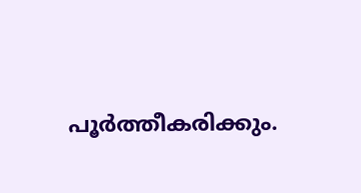പൂർത്തീകരിക്കും.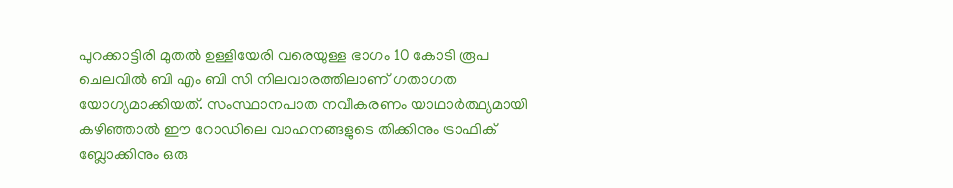പുറക്കാട്ടിരി മുതൽ ഉള്ളിയേരി വരെയുള്ള ഭാഗം 10 കോടി രൂപ ചെലവിൽ ബി എം ബി സി നിലവാരത്തിലാണ് ഗതാഗത യോഗ്യമാക്കിയത്. സംസ്ഥാനപാത നവീകരണം യാഥാർത്ഥ്യമായി കഴിഞ്ഞാൽ ഈ റോഡിലെ വാഹനങ്ങളുടെ തിക്കിനും ട്രാഫിക് ബ്ലോക്കിനും ഒരു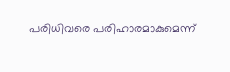പരിധിവരെ പരിഹാരമാകുമെന്ന്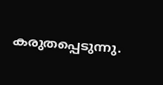കരുതപ്പെടുന്നു.